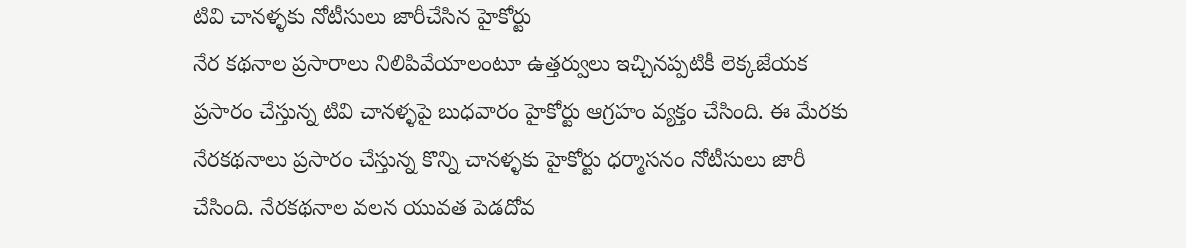టివి చానళ్ళకు నోటీసులు జారీచేసిన హైకోర్టు
నేర కథనాల ప్రసారాలు నిలిపివేయాలంటూ ఉత్తర్వులు ఇచ్చినప్పటికీ లెక్కజేయక ప్రసారం చేస్తున్న టివి చానళ్ళపై బుధవారం హైకోర్టు ఆగ్రహం వ్యక్తం చేసింది. ఈ మేరకు నేరకథనాలు ప్రసారం చేస్తున్న కొన్ని చానళ్ళకు హైకోర్టు ధర్మాసనం నోటీసులు జారీ చేసింది. నేరకథనాల వలన యువత పెడదోవ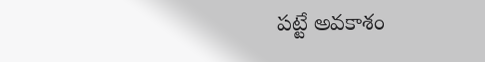పట్టే అవకాశం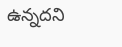ఉన్నదని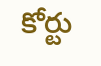కోర్టు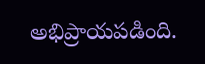అభిప్రాయపడింది.